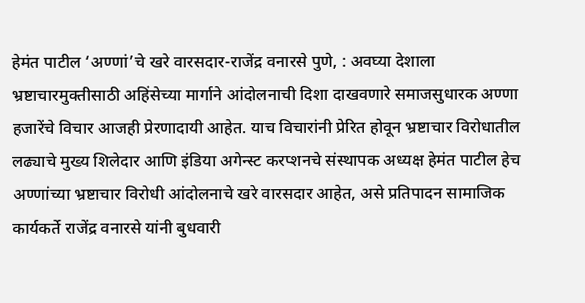हेमंत पाटील ‘अण्णां’चे खरे वारसदार-राजेंद्र वनारसे पुणे, : अवघ्या देशाला भ्रष्टाचारमुक्तीसाठी अहिंसेच्या मार्गाने आंदोलनाची दिशा दाखवणारे समाजसुधारक अण्णा हजारेंचे विचार आजही प्रेरणादायी आहेत. याच विचारांनी प्रेरित होवून भ्रष्टाचार विरोधातील लढ्याचे मुख्य शिलेदार आणि इंडिया अगेन्स्ट करप्शनचे संस्थापक अध्यक्ष हेमंत पाटील हेच अण्णांच्या भ्रष्टाचार विरोधी आंदोलनाचे खरे वारसदार आहेत, असे प्रतिपादन सामाजिक कार्यकर्ते राजेंद्र वनारसे यांनी बुधवारी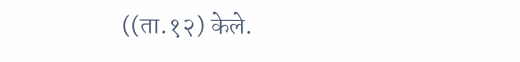((ता.१२) केले.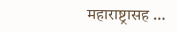महाराष्ट्रासह …